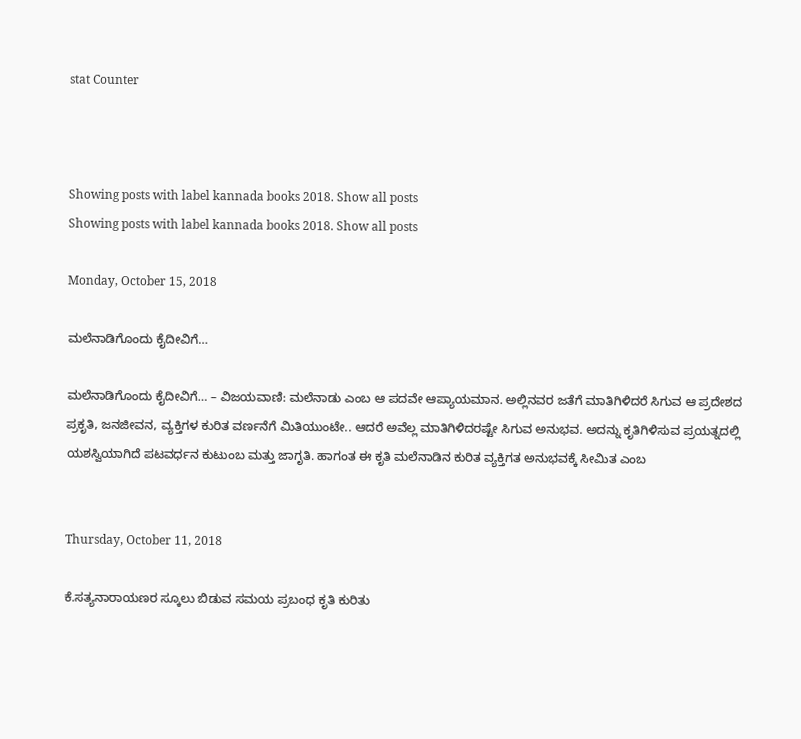stat Counter



Showing posts with label kannada books 2018. Show all posts
Showing posts with label kannada books 2018. Show all posts

Monday, October 15, 2018

ಮಲೆನಾಡಿಗೊಂದು ಕೈದೀವಿಗೆ…

ಮಲೆನಾಡಿಗೊಂದು ಕೈದೀವಿಗೆ… – ವಿಜಯವಾಣಿ: ಮಲೆನಾಡು ಎಂಬ ಆ ಪದವೇ ಆಪ್ಯಾಯಮಾನ. ಅಲ್ಲಿನವರ ಜತೆಗೆ ಮಾತಿಗಿಳಿದರೆ ಸಿಗುವ ಆ ಪ್ರದೇಶದ ಪ್ರಕೃತಿ, ಜನಜೀವನ, ವ್ಯಕ್ತಿಗಳ ಕುರಿತ ವರ್ಣನೆಗೆ ಮಿತಿಯುಂಟೇ.. ಆದರೆ ಅವೆಲ್ಲ ಮಾತಿಗಿಳಿದರಷ್ಟೇ ಸಿಗುವ ಅನುಭವ. ಅದನ್ನು ಕೃತಿಗಿಳಿಸುವ ಪ್ರಯತ್ನದಲ್ಲಿ ಯಶಸ್ವಿಯಾಗಿದೆ ಪಟವರ್ಧನ ಕುಟುಂಬ ಮತ್ತು ಜಾಗೃತಿ. ಹಾಗಂತ ಈ ಕೃತಿ ಮಲೆನಾಡಿನ ಕುರಿತ ವ್ಯಕ್ತಿಗತ ಅನುಭವಕ್ಕೆ ಸೀಮಿತ ಎಂಬ


Thursday, October 11, 2018

ಕೆ.ಸತ್ಯನಾರಾಯಣರ ಸ್ಕೂಲು ಬಿಡುವ ಸಮಯ ಪ್ರಬಂಧ ಕೃತಿ ಕುರಿತು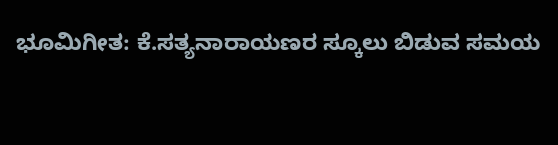ಭೂಮಿಗೀತ: ಕೆ.ಸತ್ಯನಾರಾಯಣರ ಸ್ಕೂಲು ಬಿಡುವ ಸಮಯ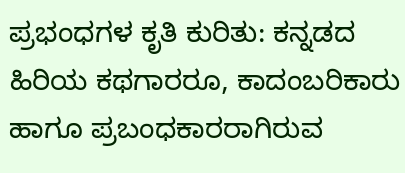ಪ್ರಭಂಧಗಳ ಕೃತಿ ಕುರಿತು: ಕನ್ನಡದ ಹಿರಿಯ ಕಥಗಾರರೂ, ಕಾದಂಬರಿಕಾರು ಹಾಗೂ ಪ್ರಬಂಧಕಾರರಾಗಿರುವ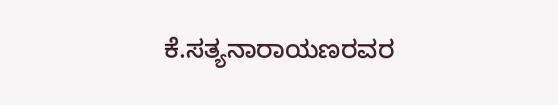ಕೆ.ಸತ್ಯನಾರಾಯಣರವರ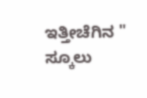ಇತ್ತೀಚೆಗಿನ " ಸ್ಕೂಲು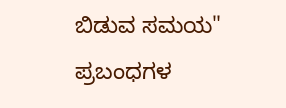ಬಿಡುವ ಸಮಯ" ಪ್ರಬಂಧಗಳ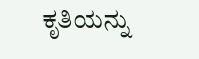ಕೃತಿಯನ್ನು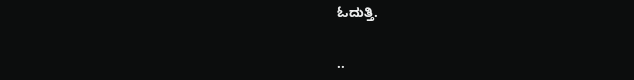ಓದುತ್ತಿ.


..